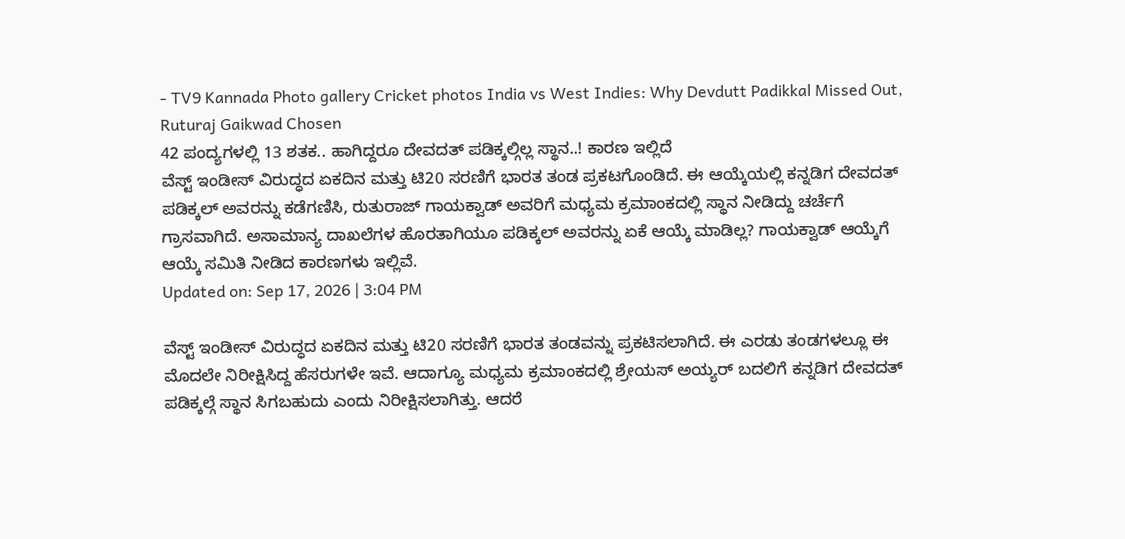- TV9 Kannada Photo gallery Cricket photos India vs West Indies: Why Devdutt Padikkal Missed Out, Ruturaj Gaikwad Chosen
42 ಪಂದ್ಯಗಳಲ್ಲಿ 13 ಶತಕ.. ಹಾಗಿದ್ದರೂ ದೇವದತ್ ಪಡಿಕ್ಕಲ್ಗಿಲ್ಲ ಸ್ಥಾನ..! ಕಾರಣ ಇಲ್ಲಿದೆ
ವೆಸ್ಟ್ ಇಂಡೀಸ್ ವಿರುದ್ಧದ ಏಕದಿನ ಮತ್ತು ಟಿ20 ಸರಣಿಗೆ ಭಾರತ ತಂಡ ಪ್ರಕಟಗೊಂಡಿದೆ. ಈ ಆಯ್ಕೆಯಲ್ಲಿ ಕನ್ನಡಿಗ ದೇವದತ್ ಪಡಿಕ್ಕಲ್ ಅವರನ್ನು ಕಡೆಗಣಿಸಿ, ರುತುರಾಜ್ ಗಾಯಕ್ವಾಡ್ ಅವರಿಗೆ ಮಧ್ಯಮ ಕ್ರಮಾಂಕದಲ್ಲಿ ಸ್ಥಾನ ನೀಡಿದ್ದು ಚರ್ಚೆಗೆ ಗ್ರಾಸವಾಗಿದೆ. ಅಸಾಮಾನ್ಯ ದಾಖಲೆಗಳ ಹೊರತಾಗಿಯೂ ಪಡಿಕ್ಕಲ್ ಅವರನ್ನು ಏಕೆ ಆಯ್ಕೆ ಮಾಡಿಲ್ಲ? ಗಾಯಕ್ವಾಡ್ ಆಯ್ಕೆಗೆ ಆಯ್ಕೆ ಸಮಿತಿ ನೀಡಿದ ಕಾರಣಗಳು ಇಲ್ಲಿವೆ.
Updated on: Sep 17, 2026 | 3:04 PM

ವೆಸ್ಟ್ ಇಂಡೀಸ್ ವಿರುದ್ಧದ ಏಕದಿನ ಮತ್ತು ಟಿ20 ಸರಣಿಗೆ ಭಾರತ ತಂಡವನ್ನು ಪ್ರಕಟಿಸಲಾಗಿದೆ. ಈ ಎರಡು ತಂಡಗಳಲ್ಲೂ ಈ ಮೊದಲೇ ನಿರೀಕ್ಷಿಸಿದ್ದ ಹೆಸರುಗಳೇ ಇವೆ. ಆದಾಗ್ಯೂ ಮಧ್ಯಮ ಕ್ರಮಾಂಕದಲ್ಲಿ ಶ್ರೇಯಸ್ ಅಯ್ಯರ್ ಬದಲಿಗೆ ಕನ್ನಡಿಗ ದೇವದತ್ ಪಡಿಕ್ಕಲ್ಗೆ ಸ್ಥಾನ ಸಿಗಬಹುದು ಎಂದು ನಿರೀಕ್ಷಿಸಲಾಗಿತ್ತು. ಆದರೆ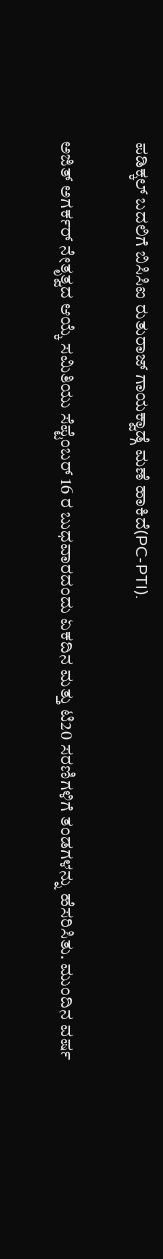ಪಡಿಕ್ಕಲ್ ಬದಲಿಗೆ ಬಿಸಿಸಿಐ ರುತುರಾಜ್ ಗಾಯಕ್ವಾಡ್ಗೆ ಮಣೆ ಹಾಕಿದೆ(PC-PTI).

ಅಜಿತ್ ಅಗರ್ಕರ್ ನೇತೃತ್ವದ ಆಯ್ಕೆ ಸಮಿತಿಯು ಸೆಪ್ಟೆಂಬರ್ 16 ರ ಬುಧವಾರದಂದು ಏಕದಿನ ಮತ್ತು ಟಿ20 ಸರಣಿಗಳಿಗೆ ತಂಡಗಳನ್ನು ಹೆಸರಿಸಿತು. ಮುಂದಿನ ವರ್ಷ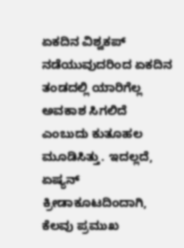ಏಕದಿನ ವಿಶ್ವಕಪ್ ನಡೆಯುವುದರಿಂದ ಏಕದಿನ ತಂಡದಲ್ಲಿ ಯಾರಿಗೆಲ್ಲ ಅವಕಾಶ ಸಿಗಲಿದೆ ಎಂಬುದು ಕುತೂಹಲ ಮೂಡಿಸಿತ್ತು. ಇದಲ್ಲದೆ, ಏಷ್ಯನ್ ಕ್ರೀಡಾಕೂಟದಿಂದಾಗಿ, ಕೆಲವು ಪ್ರಮುಖ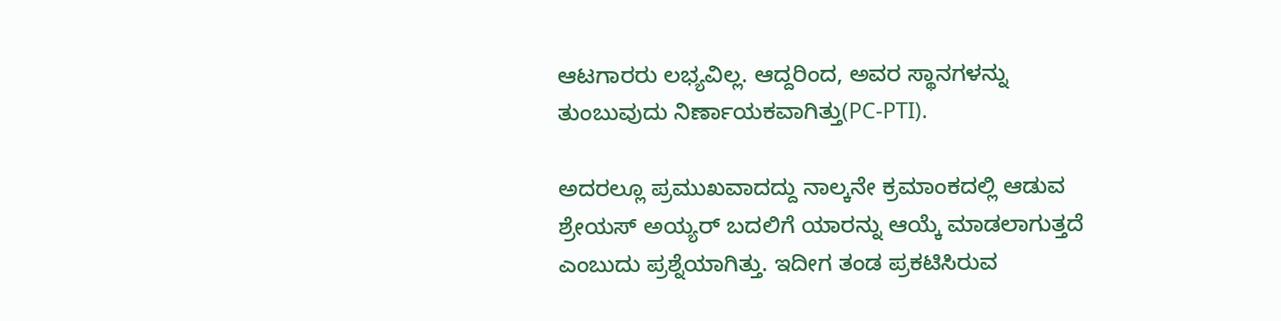ಆಟಗಾರರು ಲಭ್ಯವಿಲ್ಲ. ಆದ್ದರಿಂದ, ಅವರ ಸ್ಥಾನಗಳನ್ನು ತುಂಬುವುದು ನಿರ್ಣಾಯಕವಾಗಿತ್ತು(PC-PTI).

ಅದರಲ್ಲೂ ಪ್ರಮುಖವಾದದ್ದು ನಾಲ್ಕನೇ ಕ್ರಮಾಂಕದಲ್ಲಿ ಆಡುವ ಶ್ರೇಯಸ್ ಅಯ್ಯರ್ ಬದಲಿಗೆ ಯಾರನ್ನು ಆಯ್ಕೆ ಮಾಡಲಾಗುತ್ತದೆ ಎಂಬುದು ಪ್ರಶ್ನೆಯಾಗಿತ್ತು. ಇದೀಗ ತಂಡ ಪ್ರಕಟಿಸಿರುವ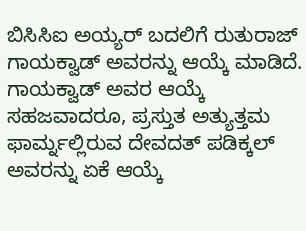ಬಿಸಿಸಿಐ ಅಯ್ಯರ್ ಬದಲಿಗೆ ರುತುರಾಜ್ ಗಾಯಕ್ವಾಡ್ ಅವರನ್ನು ಆಯ್ಕೆ ಮಾಡಿದೆ. ಗಾಯಕ್ವಾಡ್ ಅವರ ಆಯ್ಕೆ ಸಹಜವಾದರೂ, ಪ್ರಸ್ತುತ ಅತ್ಯುತ್ತಮ ಫಾರ್ಮ್ನಲ್ಲಿರುವ ದೇವದತ್ ಪಡಿಕ್ಕಲ್ ಅವರನ್ನು ಏಕೆ ಆಯ್ಕೆ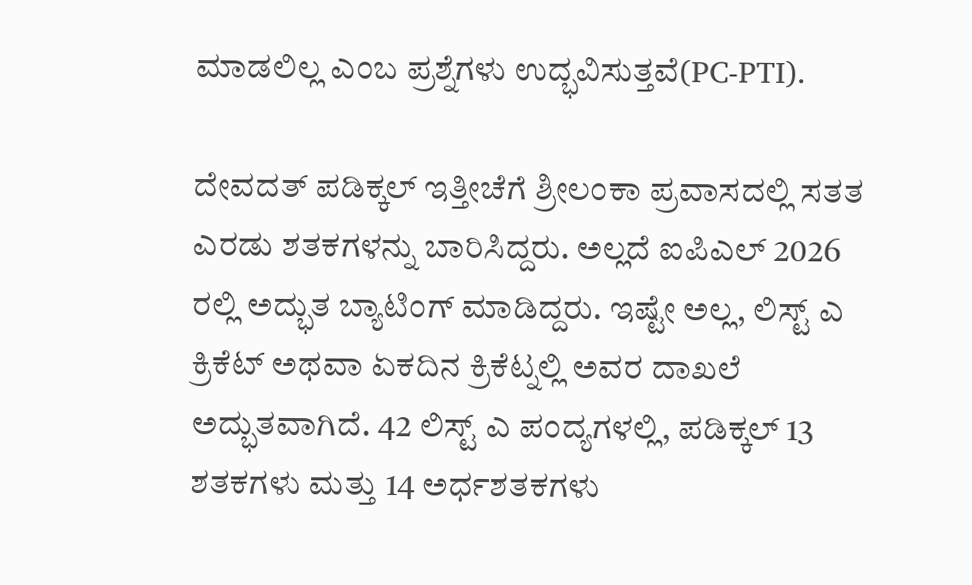ಮಾಡಲಿಲ್ಲ ಎಂಬ ಪ್ರಶ್ನೆಗಳು ಉದ್ಭವಿಸುತ್ತವೆ(PC-PTI).

ದೇವದತ್ ಪಡಿಕ್ಕಲ್ ಇತ್ತೀಚೆಗೆ ಶ್ರೀಲಂಕಾ ಪ್ರವಾಸದಲ್ಲಿ ಸತತ ಎರಡು ಶತಕಗಳನ್ನು ಬಾರಿಸಿದ್ದರು. ಅಲ್ಲದೆ ಐಪಿಎಲ್ 2026 ರಲ್ಲಿ ಅದ್ಭುತ ಬ್ಯಾಟಿಂಗ್ ಮಾಡಿದ್ದರು. ಇಷ್ಟೇ ಅಲ್ಲ, ಲಿಸ್ಟ್ ಎ ಕ್ರಿಕೆಟ್ ಅಥವಾ ಏಕದಿನ ಕ್ರಿಕೆಟ್ನಲ್ಲಿ ಅವರ ದಾಖಲೆ ಅದ್ಭುತವಾಗಿದೆ. 42 ಲಿಸ್ಟ್ ಎ ಪಂದ್ಯಗಳಲ್ಲಿ, ಪಡಿಕ್ಕಲ್ 13 ಶತಕಗಳು ಮತ್ತು 14 ಅರ್ಧಶತಕಗಳು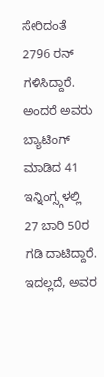ಸೇರಿದಂತೆ 2796 ರನ್ ಗಳಿಸಿದ್ದಾರೆ. ಅಂದರೆ ಅವರು ಬ್ಯಾಟಿಂಗ್ ಮಾಡಿದ 41 ಇನ್ನಿಂಗ್ಸ್ಗಳಲ್ಲಿ 27 ಬಾರಿ 50ರ ಗಡಿ ದಾಟಿದ್ದಾರೆ. ಇದಲ್ಲದೆ, ಅವರ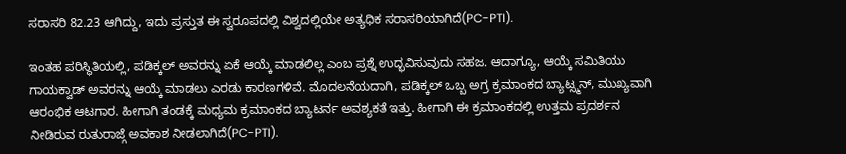ಸರಾಸರಿ 82.23 ಆಗಿದ್ದು, ಇದು ಪ್ರಸ್ತುತ ಈ ಸ್ವರೂಪದಲ್ಲಿ ವಿಶ್ವದಲ್ಲಿಯೇ ಅತ್ಯಧಿಕ ಸರಾಸರಿಯಾಗಿದೆ(PC-PTI).

ಇಂತಹ ಪರಿಸ್ಥಿತಿಯಲ್ಲಿ, ಪಡಿಕ್ಕಲ್ ಅವರನ್ನು ಏಕೆ ಆಯ್ಕೆ ಮಾಡಲಿಲ್ಲ ಎಂಬ ಪ್ರಶ್ನೆ ಉದ್ಭವಿಸುವುದು ಸಹಜ. ಆದಾಗ್ಯೂ, ಆಯ್ಕೆ ಸಮಿತಿಯು ಗಾಯಕ್ವಾಡ್ ಅವರನ್ನು ಆಯ್ಕೆ ಮಾಡಲು ಎರಡು ಕಾರಣಗಳಿವೆ. ಮೊದಲನೆಯದಾಗಿ, ಪಡಿಕ್ಕಲ್ ಒಬ್ಬ ಅಗ್ರ ಕ್ರಮಾಂಕದ ಬ್ಯಾಟ್ಸ್ಮನ್, ಮುಖ್ಯವಾಗಿ ಆರಂಭಿಕ ಆಟಗಾರ. ಹೀಗಾಗಿ ತಂಡಕ್ಕೆ ಮಧ್ಯಮ ಕ್ರಮಾಂಕದ ಬ್ಯಾಟರ್ನ ಅವಶ್ಯಕತೆ ಇತ್ತು. ಹೀಗಾಗಿ ಈ ಕ್ರಮಾಂಕದಲ್ಲಿ ಉತ್ತಮ ಪ್ರದರ್ಶನ ನೀಡಿರುವ ರುತುರಾಜ್ಗೆ ಅವಕಾಶ ನೀಡಲಾಗಿದೆ(PC-PTI).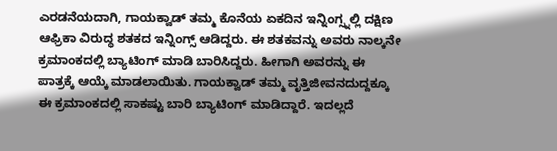ಎರಡನೆಯದಾಗಿ, ಗಾಯಕ್ವಾಡ್ ತಮ್ಮ ಕೊನೆಯ ಏಕದಿನ ಇನ್ನಿಂಗ್ಸ್ನಲ್ಲಿ ದಕ್ಷಿಣ ಆಫ್ರಿಕಾ ವಿರುದ್ಧ ಶತಕದ ಇನ್ನಿಂಗ್ಸ್ ಆಡಿದ್ದರು. ಈ ಶತಕವನ್ನು ಅವರು ನಾಲ್ಕನೇ ಕ್ರಮಾಂಕದಲ್ಲಿ ಬ್ಯಾಟಿಂಗ್ ಮಾಡಿ ಬಾರಿಸಿದ್ದರು. ಹೀಗಾಗಿ ಅವರನ್ನು ಈ ಪಾತ್ರಕ್ಕೆ ಆಯ್ಕೆ ಮಾಡಲಾಯಿತು. ಗಾಯಕ್ವಾಡ್ ತಮ್ಮ ವೃತ್ತಿಜೀವನದುದ್ದಕ್ಕೂ ಈ ಕ್ರಮಾಂಕದಲ್ಲಿ ಸಾಕಷ್ಟು ಬಾರಿ ಬ್ಯಾಟಿಂಗ್ ಮಾಡಿದ್ದಾರೆ. ಇದಲ್ಲದೆ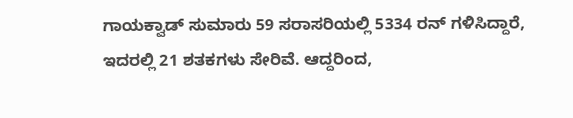ಗಾಯಕ್ವಾಡ್ ಸುಮಾರು 59 ಸರಾಸರಿಯಲ್ಲಿ 5334 ರನ್ ಗಳಿಸಿದ್ದಾರೆ, ಇದರಲ್ಲಿ 21 ಶತಕಗಳು ಸೇರಿವೆ. ಆದ್ದರಿಂದ,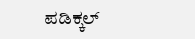ಪಡಿಕ್ಕಲ್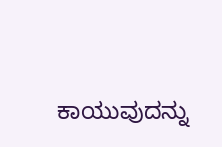ಕಾಯುವುದನ್ನು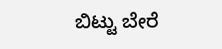ಬಿಟ್ಟು ಬೇರೆ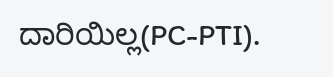ದಾರಿಯಿಲ್ಲ(PC-PTI).